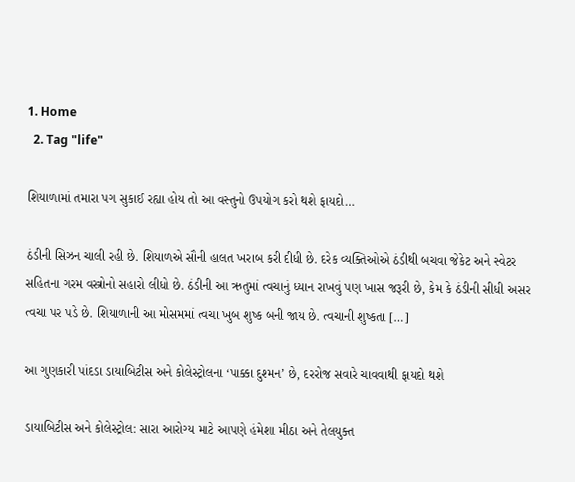1. Home
  2. Tag "life"

શિયાળામાં તમારા પગ સુકાઈ રહ્યા હોય તો આ વસ્તુનો ઉપયોગ કરો થશે ફાયદો…

ઠંડીની સિઝન ચાલી રહી છે. શિયાળએ સૌની હાલત ખરાબ કરી દીધી છે. દરેક વ્યક્તિઓએ ઠંડીથી બચવા જેકેટ અને સ્વેટર સહિતના ગરમ વસ્ત્રોનો સહારો લીધો છે. ઠંડીની આ ઋતુમાં ત્વચાનું ધ્યાન રાખવું પણ ખાસ જરૂરી છે, કેમ કે ઠંડીની સીધી અસર ત્વચા પર પડે છે. શિયાળાની આ મોસમમાં ત્વચા ખુબ શુષ્ક બની જાય છે. ત્વચાની શુષ્કતા […]

આ ગુણકારી પાંદડા ડાયાબિટીસ અને કોલેસ્ટ્રોલના ‘પાક્કા દુશ્મન’ છે, દરરોજ સવારે ચાવવાથી ફાયદો થશે

ડાયાબિટીસ અને કોલેસ્ટ્રોલ: સારા આરોગ્ય માટે આપણે હંમેશા મીઠા અને તેલયુક્ત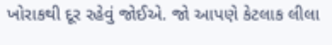ખોરાકથી દૂર રહેવું જોઈએ. જો આપણે કેટલાક લીલા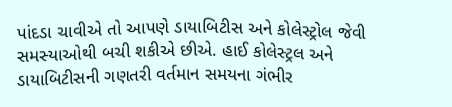પાંદડા ચાવીએ તો આપણે ડાયાબિટીસ અને કોલેસ્ટ્રોલ જેવી સમસ્યાઓથી બચી શકીએ છીએ. હાઈ કોલેસ્ટ્રલ અને ડાયાબિટીસની ગણતરી વર્તમાન સમયના ગંભીર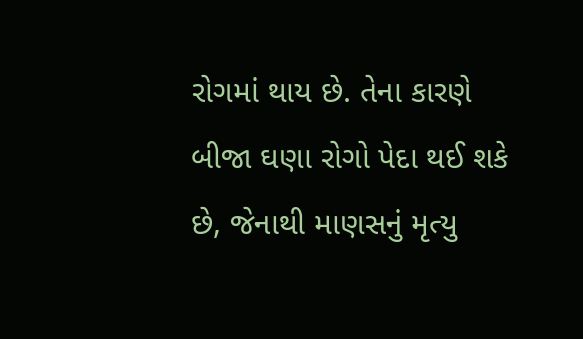રોગમાં થાય છે. તેના કારણે બીજા ઘણા રોગો પેદા થઈ શકે છે, જેનાથી માણસનું મૃત્યુ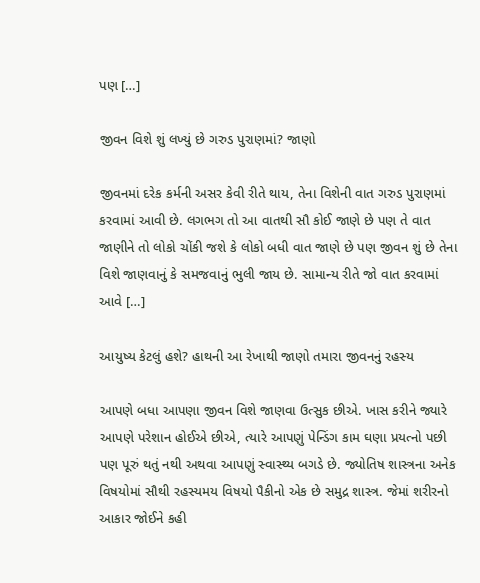પણ […]

જીવન વિશે શું લખ્યું છે ગરુડ પુરાણમાં? જાણો

જીવનમાં દરેક કર્મની અસર કેવી રીતે થાય, તેના વિશેની વાત ગરુડ પુરાણમાં કરવામાં આવી છે. લગભગ તો આ વાતથી સૌ કોઈ જાણે છે પણ તે વાત જાણીને તો લોકો ચોંકી જશે કે લોકો બધી વાત જાણે છે પણ જીવન શું છે તેના વિશે જાણવાનું કે સમજવાનું ભુલી જાય છે. સામાન્ય રીતે જો વાત કરવામાં આવે […]

આયુષ્ય કેટલું હશે? હાથની આ રેખાથી જાણો તમારા જીવનનું રહસ્ય

આપણે બધા આપણા જીવન વિશે જાણવા ઉત્સુક છીએ. ખાસ કરીને જ્યારે આપણે પરેશાન હોઈએ છીએ, ત્યારે આપણું પેન્ડિંગ કામ ઘણા પ્રયત્નો પછી પણ પૂરું થતું નથી અથવા આપણું સ્વાસ્થ્ય બગડે છે. જ્યોતિષ શાસ્ત્રના અનેક વિષયોમાં સૌથી રહસ્યમય વિષયો પૈકીનો એક છે સમુદ્ર શાસ્ત્ર. જેમાં શરીરનો આકાર જોઈને કહી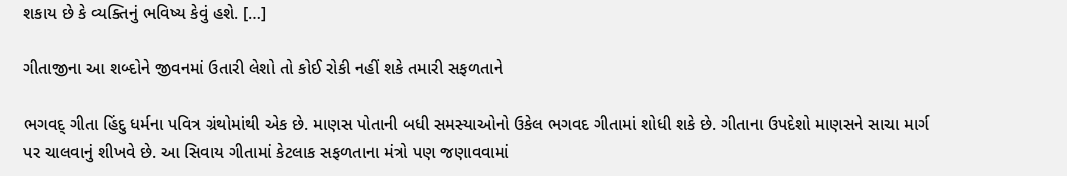શકાય છે કે વ્યક્તિનું ભવિષ્ય કેવું હશે. […]

ગીતાજીના આ શબ્દોને જીવનમાં ઉતારી લેશો તો કોઈ રોકી નહીં શકે તમારી સફળતાને

ભગવદ્ ગીતા હિંદુ ધર્મના પવિત્ર ગ્રંથોમાંથી એક છે. માણસ પોતાની બધી સમસ્યાઓનો ઉકેલ ભગવદ ગીતામાં શોધી શકે છે. ગીતાના ઉપદેશો માણસને સાચા માર્ગ પર ચાલવાનું શીખવે છે. આ સિવાય ગીતામાં કેટલાક સફળતાના મંત્રો પણ જણાવવામાં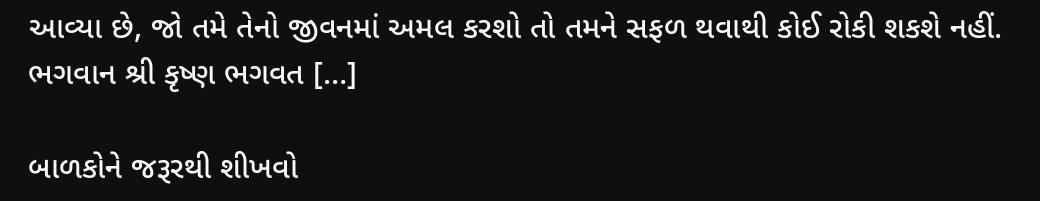આવ્યા છે, જો તમે તેનો જીવનમાં અમલ કરશો તો તમને સફળ થવાથી કોઈ રોકી શકશે નહીં. ભગવાન શ્રી કૃષ્ણ ભગવત […]

બાળકોને જરૂરથી શીખવો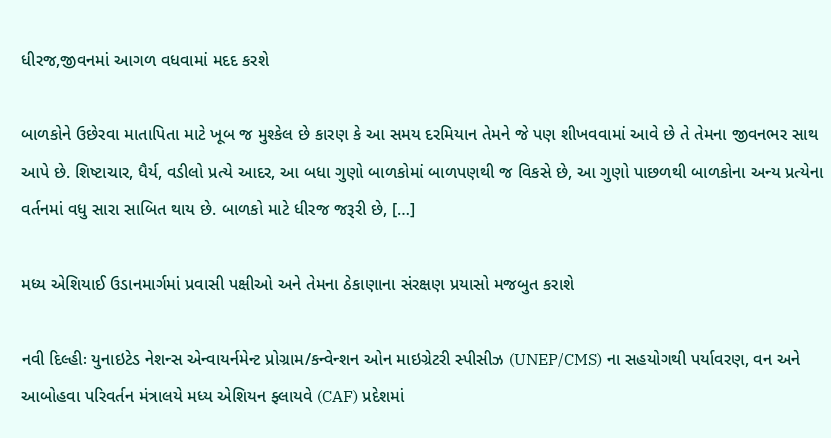ધીરજ,જીવનમાં આગળ વધવામાં મદદ કરશે

બાળકોને ઉછેરવા માતાપિતા માટે ખૂબ જ મુશ્કેલ છે કારણ કે આ સમય દરમિયાન તેમને જે પણ શીખવવામાં આવે છે તે તેમના જીવનભર સાથ આપે છે. શિષ્ટાચાર, ધૈર્ય, વડીલો પ્રત્યે આદર, આ બધા ગુણો બાળકોમાં બાળપણથી જ વિકસે છે, આ ગુણો પાછળથી બાળકોના અન્ય પ્રત્યેના વર્તનમાં વધુ સારા સાબિત થાય છે. બાળકો માટે ધીરજ જરૂરી છે, […]

મધ્ય એશિયાઈ ઉડાનમાર્ગમાં પ્રવાસી પક્ષીઓ અને તેમના ઠેકાણાના સંરક્ષણ પ્રયાસો મજબુત કરાશે

નવી દિલ્હીઃ યુનાઇટેડ નેશન્સ એન્વાયર્નમેન્ટ પ્રોગ્રામ/કન્વેન્શન ઓન માઇગ્રેટરી સ્પીસીઝ (UNEP/CMS) ના સહયોગથી પર્યાવરણ, વન અને આબોહવા પરિવર્તન મંત્રાલયે મધ્ય એશિયન ફ્લાયવે (CAF) પ્રદેશમાં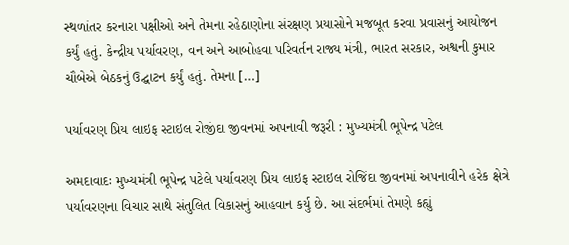સ્થળાંતર કરનારા પક્ષીઓ અને તેમના રહેઠાણોના સંરક્ષણ પ્રયાસોને મજબૂત કરવા પ્રવાસનું આયોજન કર્યું હતું. કેન્દ્રીય પર્યાવરણ, વન અને આબોહવા પરિવર્તન રાજ્ય મંત્રી, ભારત સરકાર, અશ્વની કુમાર ચૌબેએ બેઠકનું ઉદ્ઘાટન કર્યું હતું. તેમના […]

પર્યાવરણ પ્રિય લાઇફ સ્ટાઇલ રોજીંદા જીવનમાં અપનાવી જરૂરી : મુખ્યમંત્રી ભૂપેન્દ્ર પટેલ

અમદાવાદઃ મુખ્યમંત્રી ભૂપેન્દ્ર પટેલે પર્યાવરણ પ્રિય લાઇફ સ્ટાઇલ રોજિંદા જીવનમાં અપનાવીને હરેક ક્ષેત્રે પર્યાવરણના વિચાર સાથે સંતુલિત વિકાસનું આહવાન કર્યુ છે. આ સંદર્ભમાં તેમણે કહ્યું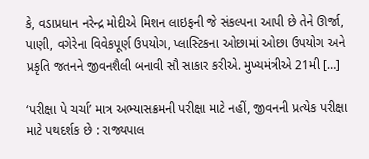કે, વડાપ્રધાન નરેન્દ્ર મોદીએ મિશન લાઇફની જે સંકલ્પના આપી છે તેને ઊર્જા, પાણી, વગેરેના વિવેકપૂર્ણ ઉપયોગ, પ્લાસ્ટિકના ઓછામાં ઓછા ઉપયોગ અને પ્રકૃતિ જતનને જીવનશૈલી બનાવી સૌ સાકાર કરીએ. મુખ્યમંત્રીએ 21મી […]

‘પરીક્ષા પે ચર્ચા’ માત્ર અભ્યાસક્રમની પરીક્ષા માટે નહીં, જીવનની પ્રત્યેક પરીક્ષા માટે પથદર્શક છે : રાજ્યપાલ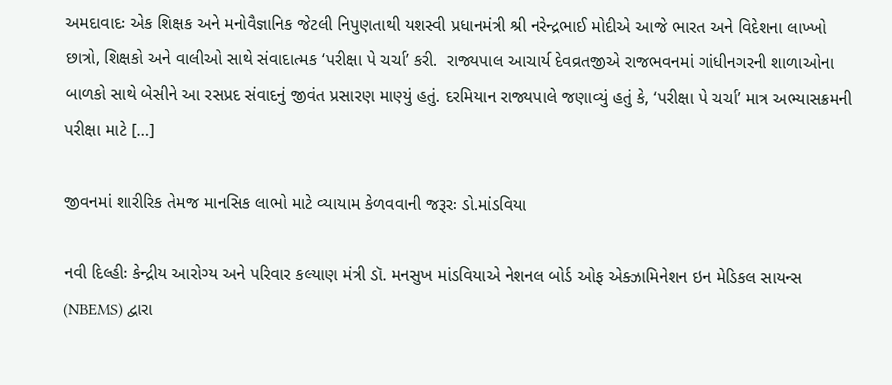અમદાવાદઃ એક શિક્ષક અને મનોવૈજ્ઞાનિક જેટલી નિપુણતાથી યશસ્વી પ્રધાનમંત્રી શ્રી નરેન્દ્રભાઈ મોદીએ આજે ભારત અને વિદેશના લાખ્ખો છાત્રો, શિક્ષકો અને વાલીઓ સાથે સંવાદાત્મક ‘પરીક્ષા પે ચર્ચા’ કરી.  રાજ્યપાલ આચાર્ય દેવવ્રતજીએ રાજભવનમાં ગાંધીનગરની શાળાઓના બાળકો સાથે બેસીને આ રસપ્રદ સંવાદનું જીવંત પ્રસારણ માણ્યું હતું. દરમિયાન રાજ્યપાલે જણાવ્યું હતું કે, ‘પરીક્ષા પે ચર્ચા’ માત્ર અભ્યાસક્રમની પરીક્ષા માટે […]

જીવનમાં શારીરિક તેમજ માનસિક લાભો માટે વ્યાયામ કેળવવાની જરૂરઃ ડો.માંડવિયા

નવી દિલ્હીઃ કેન્દ્રીય આરોગ્ય અને પરિવાર કલ્યાણ મંત્રી ડૉ. મનસુખ માંડવિયાએ નેશનલ બોર્ડ ઓફ એક્ઝામિનેશન ઇન મેડિકલ સાયન્સ (NBEMS) દ્વારા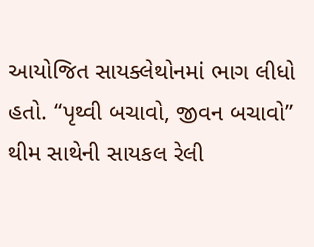આયોજિત સાયક્લેથોનમાં ભાગ લીધો હતો. “પૃથ્વી બચાવો, જીવન બચાવો” થીમ સાથેની સાયકલ રેલી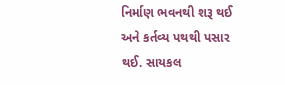નિર્માણ ભવનથી શરૂ થઈ અને કર્તવ્ય પથથી પસાર થઈ. સાયકલ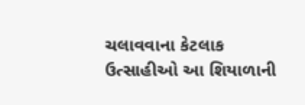ચલાવવાના કેટલાક ઉત્સાહીઓ આ શિયાળાની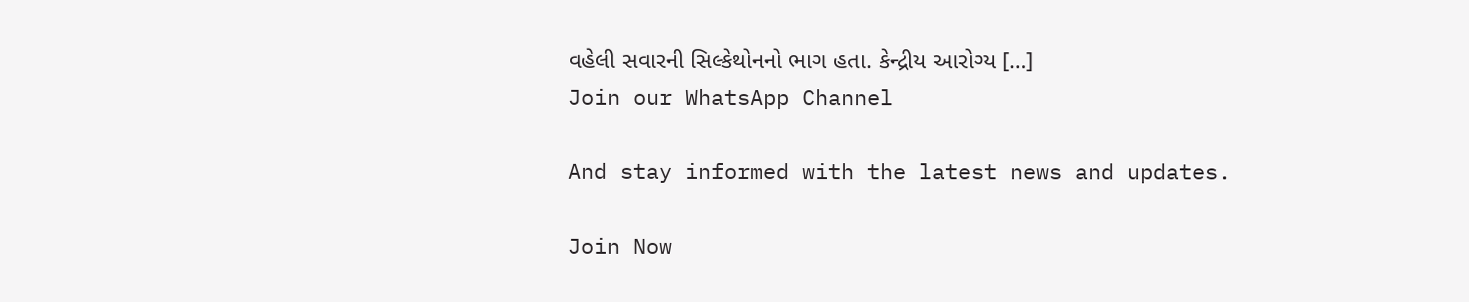વહેલી સવારની સિલ્કેથોનનો ભાગ હતા. કેન્દ્રીય આરોગ્ય […]
Join our WhatsApp Channel

And stay informed with the latest news and updates.

Join Now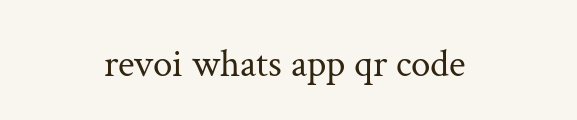revoi whats app qr code